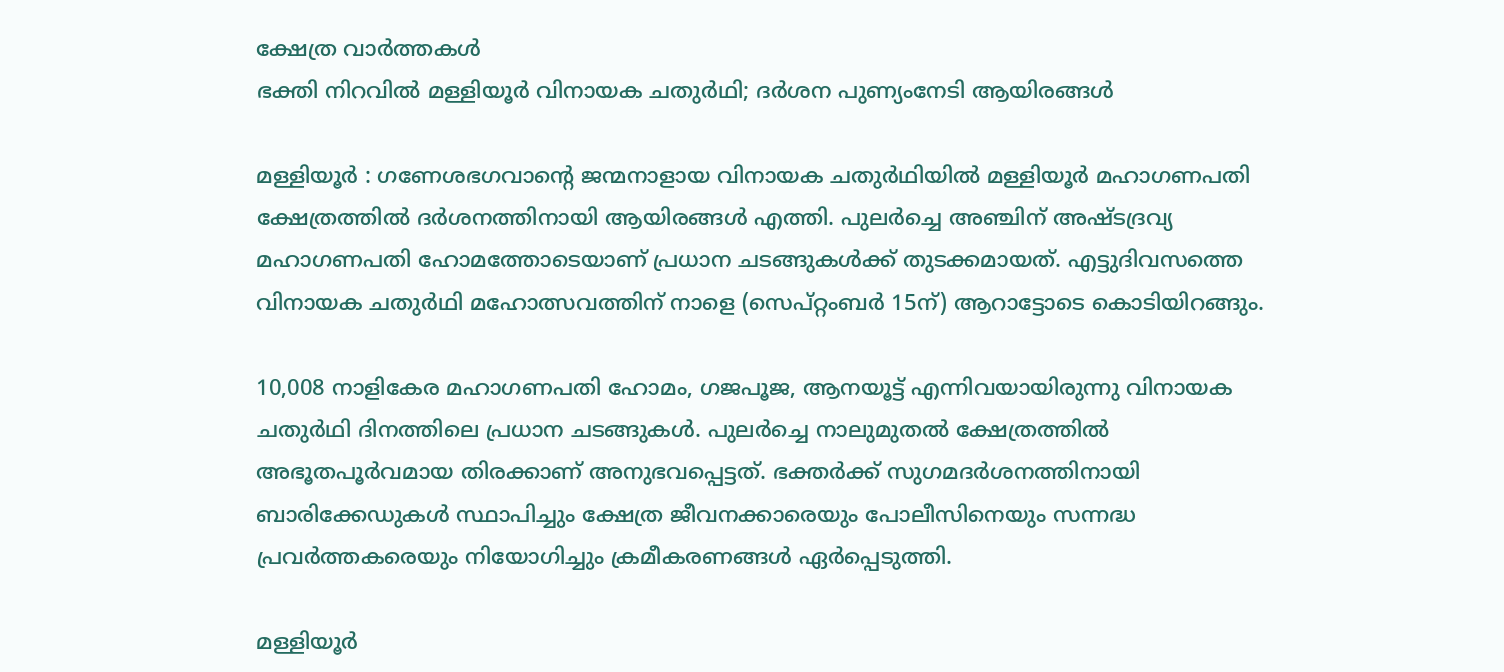ക്ഷേത്ര വാർത്തകൾ
ഭക്തി നിറവില്‍ മള്ളിയൂര്‍ വിനായക ചതുര്‍ഥി; ദര്‍ശന പുണ്യംനേടി ആയിരങ്ങള്‍

മള്ളിയൂർ : ഗണേശഭഗവാന്റെ ജന്മനാളായ വിനായക ചതുര്‍ഥിയിൽ മള്ളിയൂർ മഹാഗണപതി ക്ഷേത്രത്തിൽ ദർശനത്തിനായി ആയിരങ്ങൾ എത്തി. പുലർച്ചെ അഞ്ചിന് അഷ്ടദ്രവ്യ മഹാഗണപതി ഹോമത്തോടെയാണ് പ്രധാന ചടങ്ങുകൾക്ക് തുടക്കമായത്. എട്ടുദിവസത്തെ വിനായക ചതുര്‍ഥി മഹോത്സവത്തിന് നാളെ (സെപ്റ്റംബര്‍ 15ന്) ആറാട്ടോടെ കൊടിയിറങ്ങും.

10,008 നാളികേര മഹാഗണപതി ഹോമം, ഗജപൂജ, ആനയൂട്ട് എന്നിവയായിരുന്നു വിനായക ചതുര്‍ഥി ദിനത്തിലെ പ്രധാന ചടങ്ങുകൾ. പുലർച്ചെ നാലുമുതൽ ക്ഷേത്രത്തിൽ അഭൂതപൂർവമായ തിരക്കാണ് അനുഭവപ്പെട്ടത്. ഭക്തർക്ക് സുഗമദർശനത്തിനായി ബാരിക്കേഡുകൾ സ്ഥാപിച്ചും ക്ഷേത്ര ജീവനക്കാരെയും പോലീസിനെയും സന്നദ്ധ പ്രവർത്തകരെയും നിയോഗിച്ചും ക്രമീകരണങ്ങൾ ഏർപ്പെടുത്തി.

മള്ളിയൂർ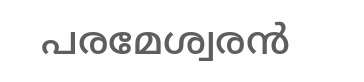പരമേശ്വരൻ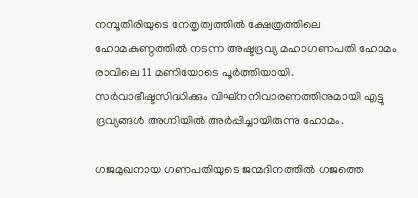നമ്പൂതിരിയുടെ നേതൃത്വത്തിൽ ക്ഷേത്രത്തിലെ ഹോമകുണ്ഠത്തിൽ നടന്ന അഷ്ടദ്രവ്യ മഹാഗണപതി ഹോമം രാവിലെ 11 മണിയോടെ പൂർത്തിയായി. സർവാഭീഷ്ടസിദ്ധിക്കും വിഘ്‌നനിവാരണത്തിനുമായി എട്ടു ദ്രവ്യങ്ങൾ അഗ്നിയിൽ അർപ്പിച്ചായിരുന്നു ഹോമം.

ഗജമുഖനായ ഗണപതിയുടെ ജന്മദിനത്തിൽ ഗജത്തെ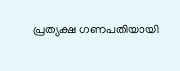പ്രത്യക്ഷ ഗണപതിയായി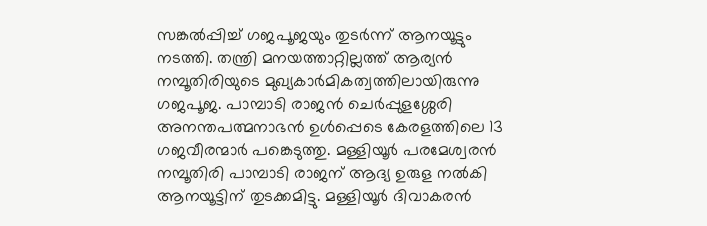സങ്കൽപ്പിച്ച് ഗജപൂജയും തുടർന്ന് ആനയൂട്ടും നടത്തി. തന്ത്രി മനയത്താറ്റില്ലത്ത് ആര്യൻ നമ്പൂതിരിയുടെ മുഖ്യകാർമികത്വത്തിലായിരുന്നു ഗജപൂജ. പാമ്പാടി രാജൻ ചെർപ്പുളശ്ശേരി അനന്തപത്മനാഭൻ ഉൾപ്പെടെ കേരളത്തിലെ 13 ഗജവീരന്മാർ പങ്കെടുത്തു. മള്ളിയൂർ പരമേശ്വരൻ നമ്പൂതിരി പാമ്പാടി രാജന് ആദ്യ ഉരുള നൽകി ആനയൂട്ടിന് തുടക്കമിട്ടു. മള്ളിയൂർ ദിവാകരൻ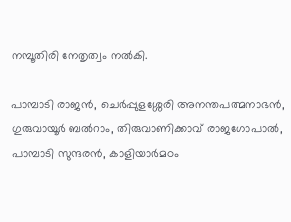നമ്പൂതിരി നേതൃത്വം നൽകി.

പാമ്പാടി രാജൻ, ചെര്‍പ്പുളശ്ശേരി അനന്തപത്മനാഭന്‍, ഗുരുവായൂര്‍ ബല്‍റാം, തിരുവാണിക്കാവ് രാജഗോപാല്‍, പാമ്പാടി സുന്ദരന്‍, കാളിയാര്‍മഠം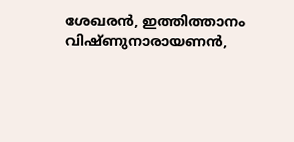ശേഖരന്‍, ഇത്തിത്താനം വിഷ്ണുനാരായണന്‍,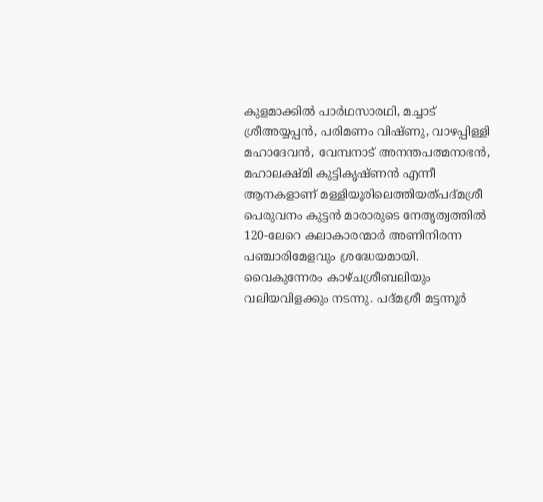കുളമാക്കില്‍ പാര്‍ഥസാരഥി, മച്ചാട് ശ്രീഅയ്യപ്പന്‍, പരിമണം വിഷ്ണു, വാഴപ്പിള്ളി മഹാദേവന്‍, വേമ്പനാട് അനന്തപത്മനാഭൻ, മഹാലക്ഷ്മി കുട്ടികൃഷ്ണന്‍ എന്നീ ആനകളാണ് മള്ളിയൂരിലെത്തിയത്പദ്മശ്രീ പെരുവനം കുട്ടൻ മാരാരുടെ നേതൃത്വത്തിൽ 120-ലേറെ കലാകാരന്മാർ അണിനിരന്ന പഞ്ചാരിമേളവും ശ്രദ്ധേയമായി. വൈകുന്നേരം കാഴ്ചശ്രീബലിയും വലിയവിളക്കും നടന്നു. പദ്മശ്രീ മട്ടന്നൂർ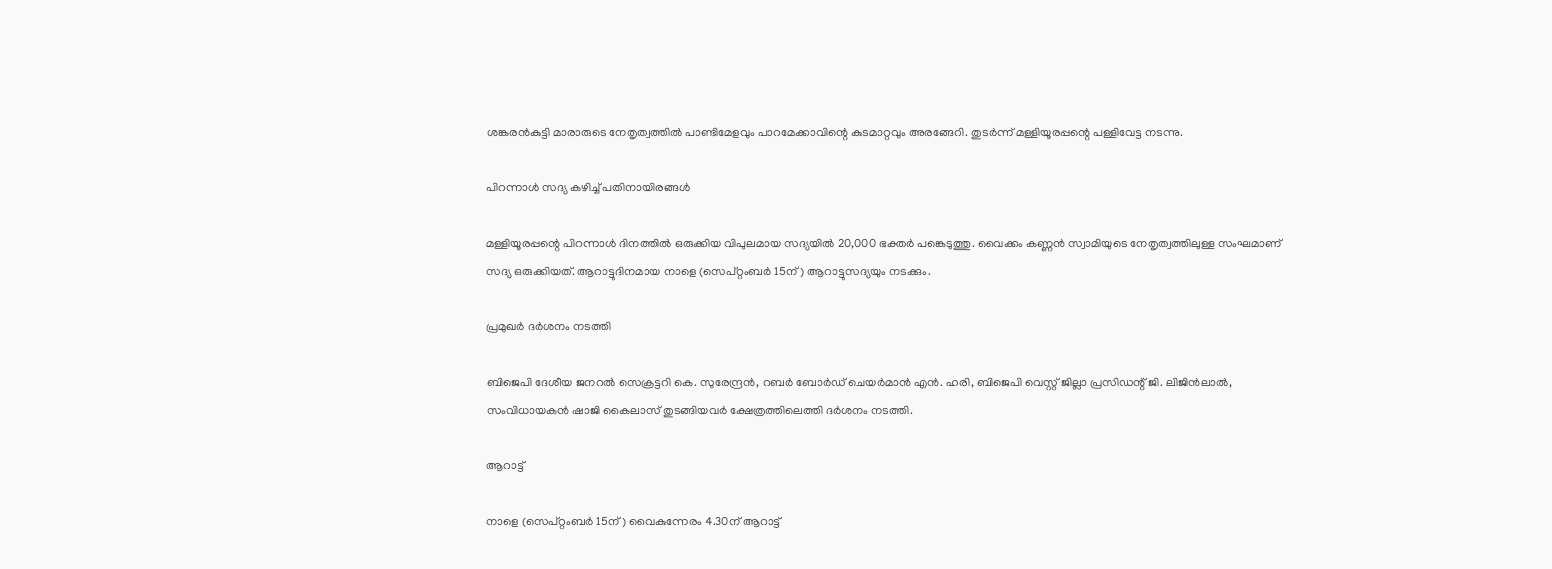ശങ്കരൻകുട്ടി മാരാരുടെ നേതൃത്വത്തിൽ പാണ്ടിമേളവും പാറമേക്കാവിന്റെ കുടമാറ്റവും അരങ്ങേറി. തുടർന്ന് മള്ളിയൂരപ്പന്റെ പള്ളിവേട്ട നടന്നു.

പിറന്നാള്‍ സദ്യ കഴിച്ച് പതിനായിരങ്ങള്‍

മള്ളിയൂരപ്പന്റെ പിറന്നാൾ ദിനത്തിൽ ഒരുക്കിയ വിപുലമായ സദ്യയിൽ 20,000 ഭക്തർ പങ്കെടുത്തു. വൈക്കം കണ്ണൻ സ്വാമിയുടെ നേതൃത്വത്തിലുള്ള സംഘമാണ് സദ്യ ഒരുക്കിയത്. ആറാട്ടുദിനമായ നാളെ (സെപ്റ്റംബര്‍ 15ന്) ആറാട്ടുസദ്യയും നടക്കും.

പ്രമുഖർ ദർശനം നടത്തി

ബിജെപി ദേശീയ ജനറൽ സെക്രട്ടറി കെ. സുരേന്ദ്രൻ, റബർ ബോർഡ് ചെയർമാൻ എൻ. ഹരി, ബിജെപി വെസ്റ്റ് ജില്ലാ പ്രസിഡന്റ് ജി. ലിജിൻലാൽ, സംവിധായകൻ ഷാജി കൈലാസ് തുടങ്ങിയവർ ക്ഷേത്രത്തിലെത്തി ദർശനം നടത്തി.

ആറാട്ട്

നാളെ (സെപ്റ്റംബര്‍ 15ന്) വൈകുന്നേരം 4.30ന് ആറാട്ട്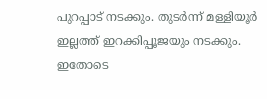പുറപ്പാട് നടക്കും. തുടർന്ന് മള്ളിയൂർ ഇല്ലത്ത് ഇറക്കിപ്പൂജയും നടക്കും. ഇതോടെ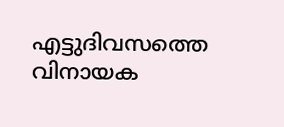എട്ടുദിവസത്തെ വിനായക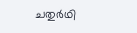ചതുര്‍ഥി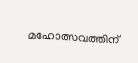മഹോത്സവത്തിന്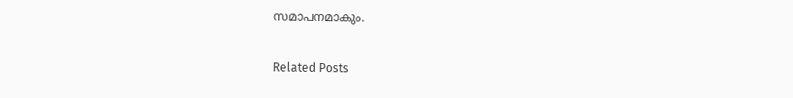സമാപനമാകും.

Related Posts